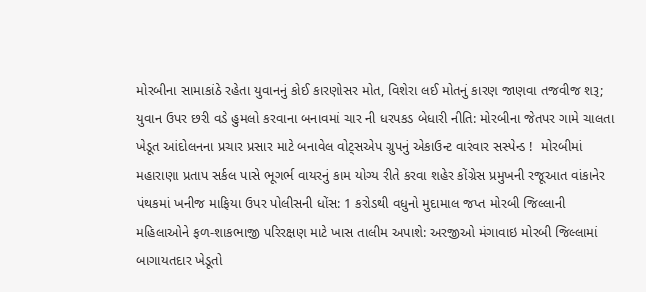મોરબીના સામાકાંઠે રહેતા યુવાનનું કોઈ કારણોસર મોત, વિશેરા લઈ મોતનું કારણ જાણવા તજવીજ શરૂ; યુવાન ઉપર છરી વડે હુમલો કરવાના બનાવમાં ચાર ની ધરપકડ બેધારી નીતિ: મોરબીના જેતપર ગામે ચાલતા ખેડૂત આંદોલનના પ્રચાર પ્રસાર માટે બનાવેલ વોટ્સએપ ગ્રુપનું એકાઉન્ટ વારંવાર સસ્પેન્ડ !  મોરબીમાં મહારાણા પ્રતાપ સર્કલ પાસે ભૂગર્ભ વાયરનું કામ યોગ્ય રીતે કરવા શહેર કોંગ્રેસ પ્રમુખની રજૂઆત વાંકાનેર પંથકમાં ખનીજ માફિયા ઉપર પોલીસની ધોંસ: 1 કરોડથી વધુનો મુદામાલ જપ્ત મોરબી જિલ્લાની મહિલાઓને ફળ-શાકભાજી પરિરક્ષણ માટે ખાસ તાલીમ અપાશે: અરજીઓ મંગાવાઇ મોરબી જિલ્લામાં બાગાયતદાર ખેડૂતો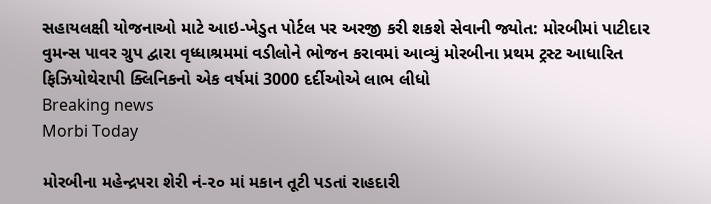સહાયલક્ષી યોજનાઓ માટે આઇ-ખેડુત પોર્ટલ પર અરજી કરી શકશે સેવાની જ્યોત: મોરબીમાં પાટીદાર વુમન્સ પાવર ગ્રુપ દ્વારા વૃધ્ધાશ્રમમાં વડીલોને ભોજન કરાવમાં આવ્યું મોરબીના પ્રથમ ટ્રસ્ટ આધારિત ફિઝિયોથેરાપી ક્લિનિકનો એક વર્ષમાં 3000 દર્દીઓએ લાભ લીધો
Breaking news
Morbi Today

મોરબીના મહેન્દ્રપરા શેરી નં-૨૦ માં મકાન તૂટી પડતાં રાહદારી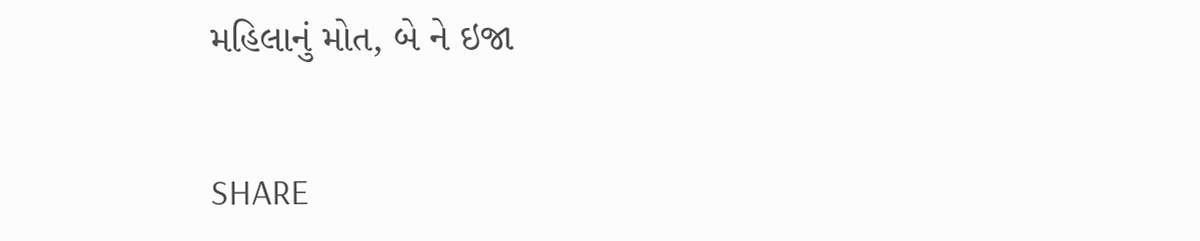મહિલાનું મોત, બે ને ઇજા


SHARE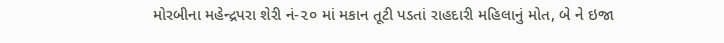મોરબીના મહેન્દ્રપરા શેરી નં-૨૦ માં મકાન તૂટી પડતાં રાહદારી મહિલાનું મોત, બે ને ઇજા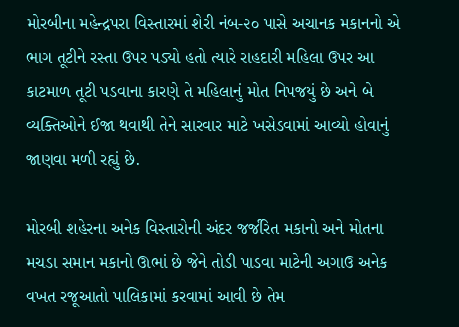મોરબીના મહેન્દ્રપરા વિસ્તારમાં શેરી નંબ-૨૦ પાસે અચાનક મકાનનો એ ભાગ તૂટીને રસ્તા ઉપર પડ્યો હતો ત્યારે રાહદારી મહિલા ઉપર આ કાટમાળ તૂટી પડવાના કારણે તે મહિલાનું મોત નિપજયું છે અને બે વ્યક્તિઓને ઈજા થવાથી તેને સારવાર માટે ખસેડવામાં આવ્યો હોવાનું જાણવા મળી રહ્યું છે.

મોરબી શહેરના અનેક વિસ્તારોની અંદર જર્જરિત મકાનો અને મોતના મચડા સમાન મકાનો ઊભાં છે જેને તોડી પાડવા માટેની અગાઉ અનેક વખત રજૂઆતો પાલિકામાં કરવામાં આવી છે તેમ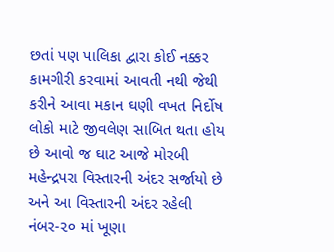છતાં પણ પાલિકા દ્વારા કોઈ નક્કર કામગીરી કરવામાં આવતી નથી જેથી કરીને આવા મકાન ઘણી વખત નિર્દોષ લોકો માટે જીવલેણ સાબિત થતા હોય છે આવો જ ઘાટ આજે મોરબી મહેન્દ્રપરા વિસ્તારની અંદર સર્જાયો છે અને આ વિસ્તારની અંદર રહેલી નંબર-૨૦ માં ખૂણા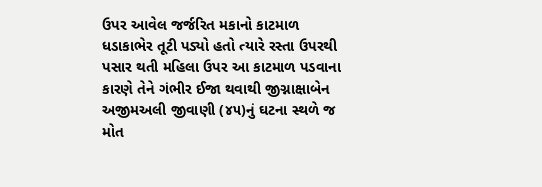ઉપર આવેલ જર્જરિત મકાનો કાટમાળ ધડાકાભેર તૂટી પડ્યો હતો ત્યારે રસ્તા ઉપરથી પસાર થતી મહિલા ઉપર આ કાટમાળ પડવાના કારણે તેને ગંભીર ઈજા થવાથી જીગ્નાક્ષાબેન અજીમઅલી જીવાણી (૪૫)નું ઘટના સ્થળે જ મોત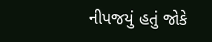નીપજયું હતું જોકે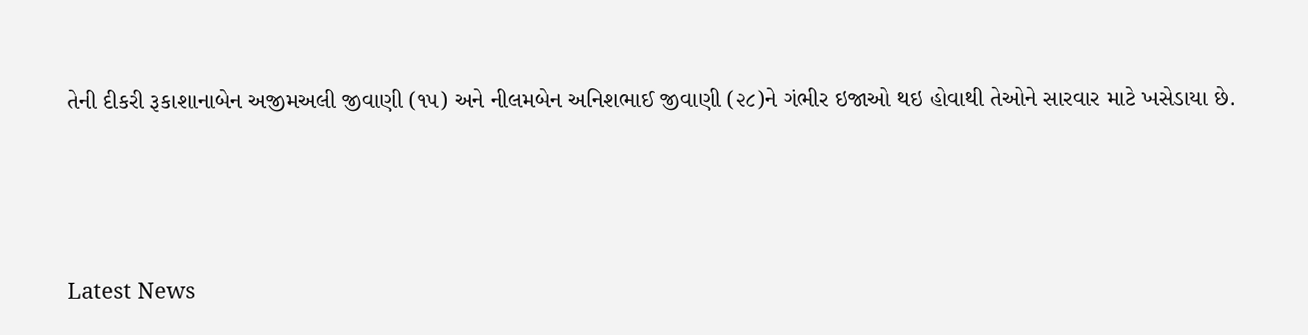તેની દીકરી રૂકાશાનાબેન અજીમઅલી જીવાણી (૧૫) અને નીલમબેન અનિશભાઈ જીવાણી (૨૮)ને ગંભીર ઇજાઓ થઇ હોવાથી તેઓને સારવાર માટે ખસેડાયા છે.






Latest News